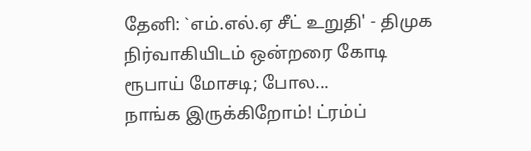தேனி: `எம்.எல்.ஏ சீட் உறுதி' - திமுக நிர்வாகியிடம் ஒன்றரை கோடி ரூபாய் மோசடி; போல...
நாங்க இருக்கிறோம்! ட்ரம்ப்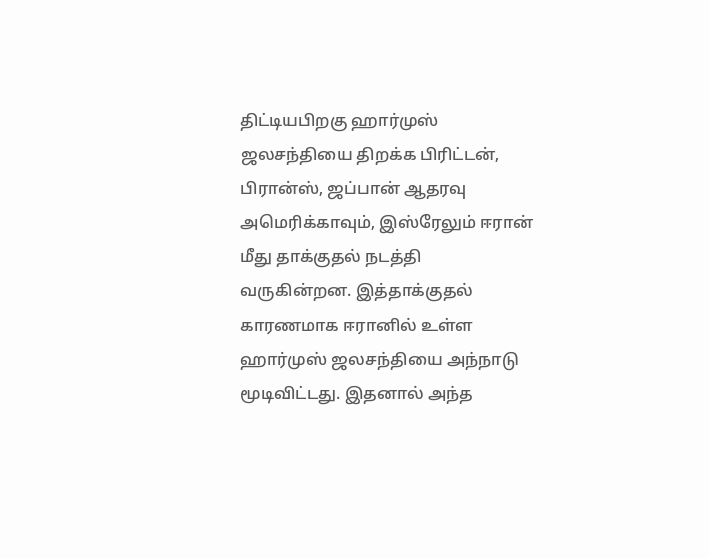திட்டியபிறகு ஹார்முஸ் ஜலசந்தியை திறக்க பிரிட்டன், பிரான்ஸ், ஜப்பான் ஆதரவு
அமெரிக்காவும், இஸ்ரேலும் ஈரான் மீது தாக்குதல் நடத்தி வருகின்றன. இத்தாக்குதல் காரணமாக ஈரானில் உள்ள ஹார்முஸ் ஜலசந்தியை அந்நாடு மூடிவிட்டது. இதனால் அந்த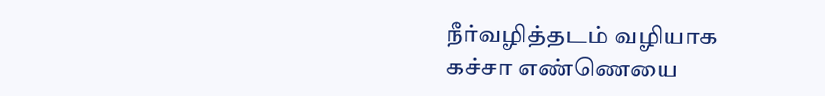நீர்வழித்தடம் வழியாக கச்சா எண்ணெயை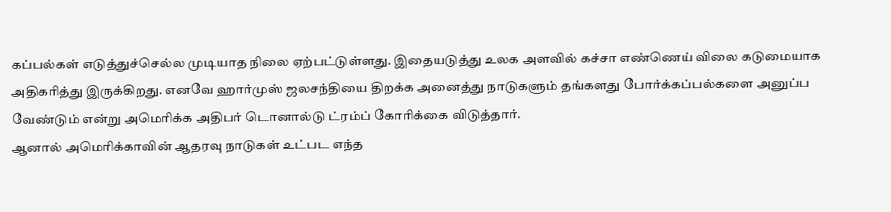கப்பல்கள் எடுத்துச்செல்ல முடியாத நிலை ஏற்பட்டுள்ளது. இதையடுத்து உலக அளவில் கச்சா எண்ணெய் விலை கடுமையாக அதிகரித்து இருக்கிறது. எனவே ஹார்முஸ் ஜலசந்தியை திறக்க அனைத்து நாடுகளும் தங்களது போர்க்கப்பல்களை அனுப்ப வேண்டும் என்று அமெரிக்க அதிபர் டொனால்டு ட்ரம்ப் கோரிக்கை விடுத்தார்.
ஆனால் அமெரிக்காவின் ஆதரவு நாடுகள் உட்பட எந்த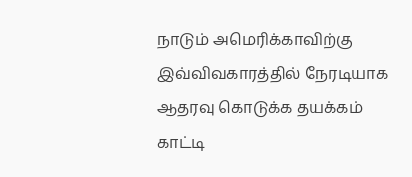நாடும் அமெரிக்காவிற்கு இவ்விவகாரத்தில் நேரடியாக ஆதரவு கொடுக்க தயக்கம் காட்டி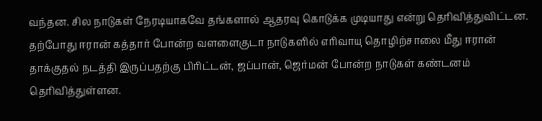வந்தன. சில நாடுகள் நேரடியாகவே தங்களால் ஆதரவு கொடுக்க முடியாது என்று தெரிவித்துவிட்டன. தற்போது ஈரான் கத்தார் போன்ற வளளைகுடா நாடுகளில் எரிவாயு தொழிற்சாலை மீது ஈரான் தாக்குதல் நடத்தி இருப்பதற்கு பிரிட்டன், ஜப்பான், ஜெர்மன் போன்ற நாடுகள் கண்டனம் தெரிவித்துள்ளன.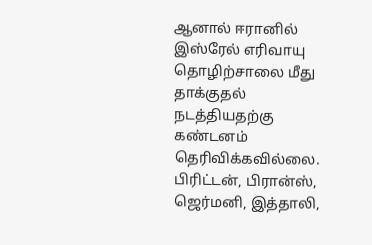ஆனால் ஈரானில் இஸ்ரேல் எரிவாயு தொழிற்சாலை மீது தாக்குதல் நடத்தியதற்கு கண்டனம் தெரிவிக்கவில்லை.
பிரிட்டன், பிரான்ஸ், ஜெர்மனி, இத்தாலி,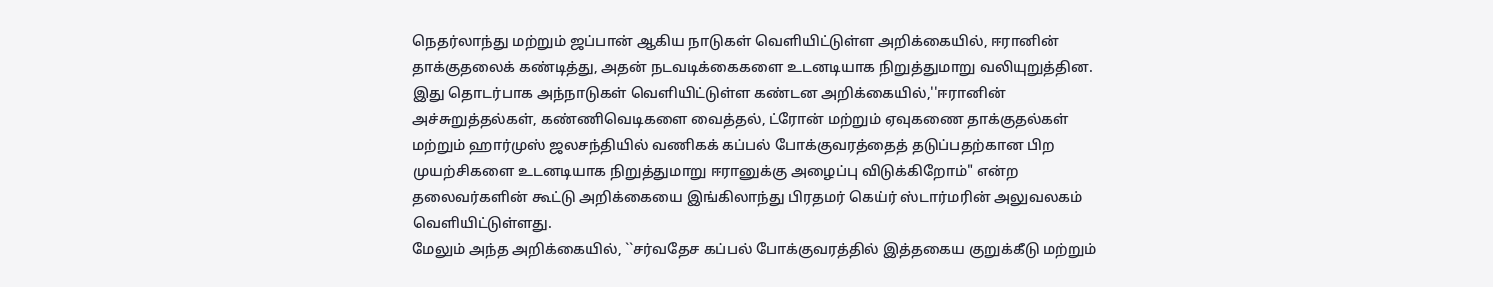நெதர்லாந்து மற்றும் ஜப்பான் ஆகிய நாடுகள் வெளியிட்டுள்ள அறிக்கையில், ஈரானின் தாக்குதலைக் கண்டித்து, அதன் நடவடிக்கைகளை உடனடியாக நிறுத்துமாறு வலியுறுத்தின. இது தொடர்பாக அந்நாடுகள் வெளியிட்டுள்ள கண்டன அறிக்கையில்,''ஈரானின் அச்சுறுத்தல்கள், கண்ணிவெடிகளை வைத்தல், ட்ரோன் மற்றும் ஏவுகணை தாக்குதல்கள் மற்றும் ஹார்முஸ் ஜலசந்தியில் வணிகக் கப்பல் போக்குவரத்தைத் தடுப்பதற்கான பிற முயற்சிகளை உடனடியாக நிறுத்துமாறு ஈரானுக்கு அழைப்பு விடுக்கிறோம்" என்ற தலைவர்களின் கூட்டு அறிக்கையை இங்கிலாந்து பிரதமர் கெய்ர் ஸ்டார்மரின் அலுவலகம் வெளியிட்டுள்ளது.
மேலும் அந்த அறிக்கையில், ``சர்வதேச கப்பல் போக்குவரத்தில் இத்தகைய குறுக்கீடு மற்றும்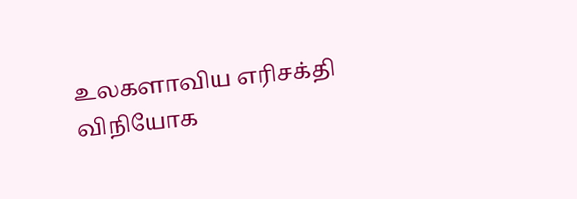உலகளாவிய எரிசக்தி விநியோக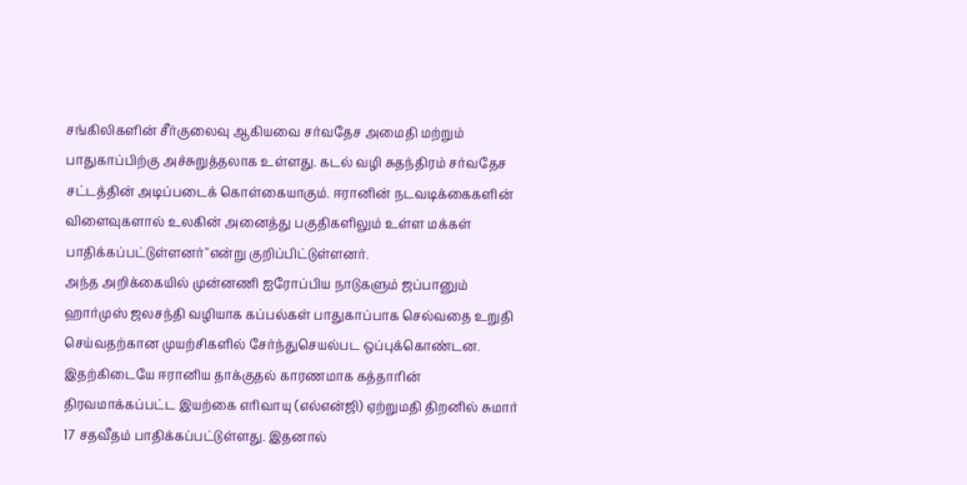சங்கிலிகளின் சீர்குலைவு ஆகியவை சர்வதேச அமைதி மற்றும் பாதுகாப்பிற்கு அச்சுறுத்தலாக உள்ளது. கடல் வழி சுதந்திரம் சர்வதேச சட்டத்தின் அடிப்படைக் கொள்கையாகும். ஈரானின் நடவடிக்கைகளின் விளைவுகளால் உலகின் அனைத்து பகுதிகளிலும் உள்ள மக்கள் பாதிக்கப்பட்டுள்ளனர்''என்று குறிப்பிட்டுள்ளனர்.
அந்த அறிக்கையில் முன்னணி ஐரோப்பிய நாடுகளும் ஜப்பானும் ஹார்முஸ் ஜலசந்தி வழியாக கப்பல்கள் பாதுகாப்பாக செல்வதை உறுதி செய்வதற்கான முயற்சிகளில் சேர்ந்துசெயல்பட ஒப்புக்கொண்டன.
இதற்கிடையே ஈரானிய தாக்குதல் காரணமாக கத்தாரின் திரவமாக்கப்பட்ட இயற்கை எரிவாயு (எல்என்ஜி) ஏற்றுமதி திறனில் சுமார் 17 சதவீதம் பாதிக்கப்பட்டுள்ளது. இதனால்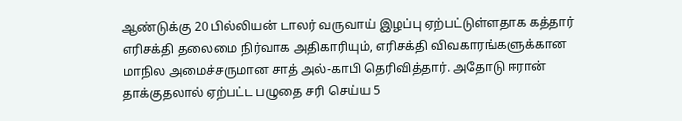ஆண்டுக்கு 20 பில்லியன் டாலர் வருவாய் இழப்பு ஏற்பட்டுள்ளதாக கத்தார் எரிசக்தி தலைமை நிர்வாக அதிகாரியும், எரிசக்தி விவகாரங்களுக்கான மாநில அமைச்சருமான சாத் அல்-காபி தெரிவித்தார். அதோடு ஈரான் தாக்குதலால் ஏற்பட்ட பழுதை சரி செய்ய 5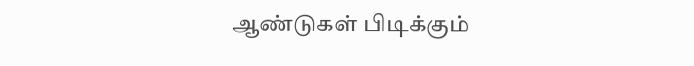ஆண்டுகள் பிடிக்கும்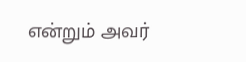என்றும் அவர்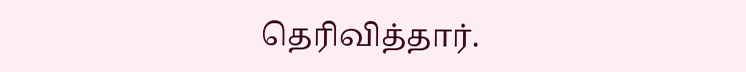தெரிவித்தார்.